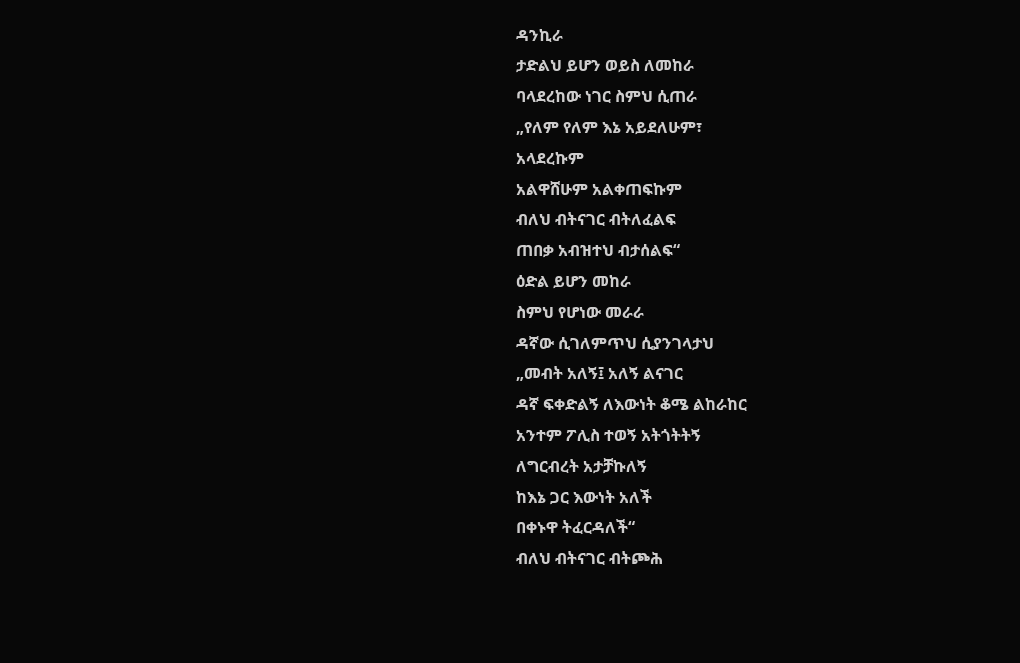ዳንኪራ
ታድልህ ይሆን ወይስ ለመከራ
ባላደረከው ነገር ስምህ ሲጠራ
„የለም የለም እኔ አይደለሁም፣
አላደረኩም
አልዋሸሁም አልቀጠፍኩም
ብለህ ብትናገር ብትለፈልፍ
ጠበቃ አብዝተህ ብታሰልፍ“
ዕድል ይሆን መከራ
ስምህ የሆነው መራራ
ዳኛው ሲገለምጥህ ሲያንገላታህ
„መብት አለኝ፤ አለኝ ልናገር
ዳኛ ፍቀድልኝ ለእውነት ቆሜ ልከራከር
አንተም ፖሊስ ተወኝ አትጎትትኝ
ለግርብረት አታቻኩለኝ
ከእኔ ጋር እውነት አለች
በቀኑዋ ትፈርዳለች“
ብለህ ብትናገር ብትጮሕ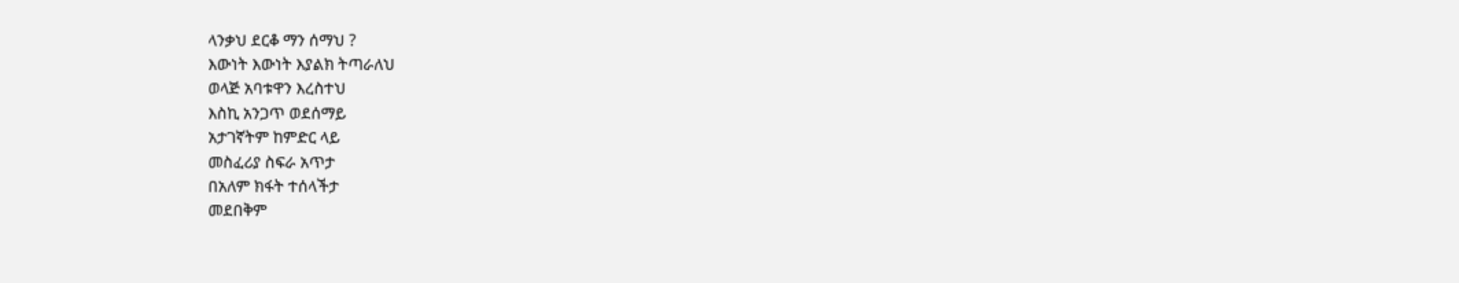ላንቃህ ደርቆ ማን ሰማህ ?
እውነት እውነት እያልክ ትጣራለህ
ወላጅ አባቱዋን እረስተህ
እስኪ አንጋጥ ወደሰማይ
አታገኛትም ከምድር ላይ
መስፈሪያ ስፍራ አጥታ
በአለም ክፋት ተሰላችታ
መደበቅም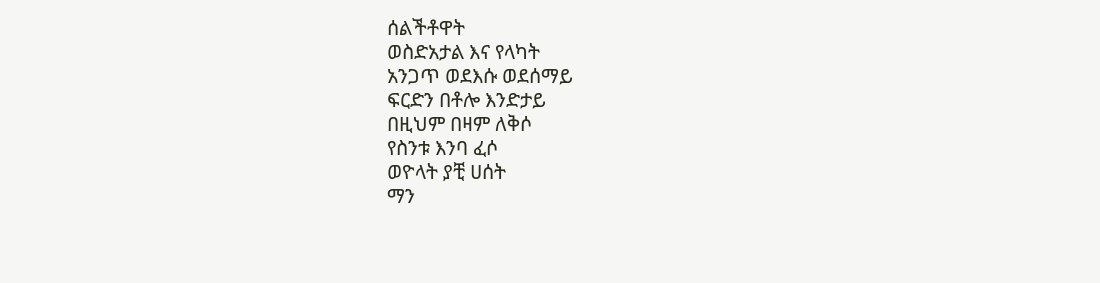ሰልችቶዋት
ወስድአታል እና የላካት
አንጋጥ ወደእሱ ወደሰማይ
ፍርድን በቶሎ እንድታይ
በዚህም በዛም ለቅሶ
የስንቱ እንባ ፈሶ
ወዮላት ያቺ ሀሰት
ማን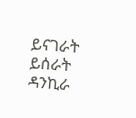ይናገራት ይሰራት
ዳንኪራ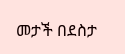መታች በደስታ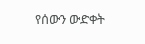የሰውን ውድቀት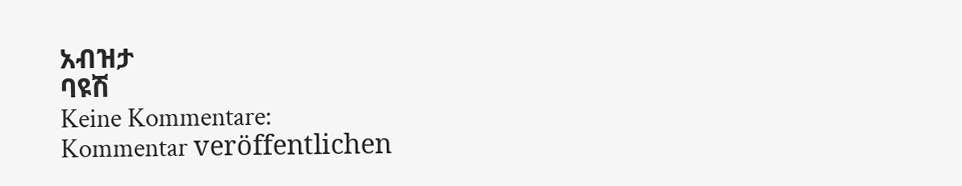አብዝታ
ባዩሽ
Keine Kommentare:
Kommentar veröffentlichen